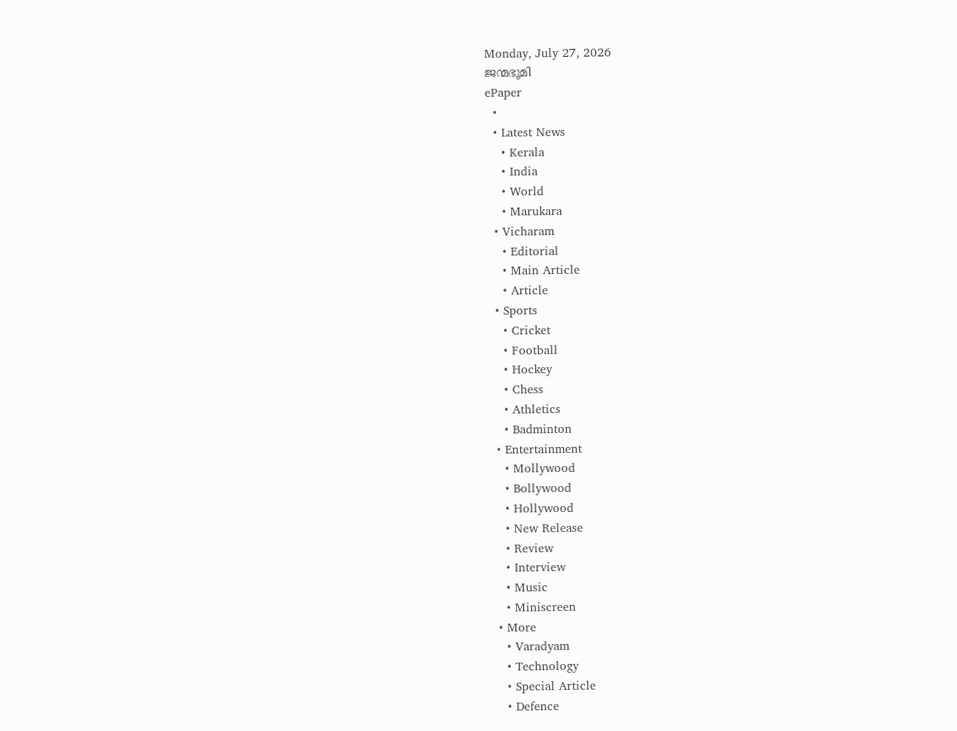Monday, July 27, 2026
ജന്മഭൂമി
ePaper
  •
  • Latest News
    • Kerala
    • India
    • World
    • Marukara
  • Vicharam
    • Editorial
    • Main Article
    • Article
  • Sports
    • Cricket
    • Football
    • Hockey
    • Chess
    • Athletics
    • Badminton
  • Entertainment
    • Mollywood
    • Bollywood
    • Hollywood
    • New Release
    • Review
    • Interview
    • Music
    • Miniscreen
  • More
    • Varadyam
    • Technology
    • Special Article
    • Defence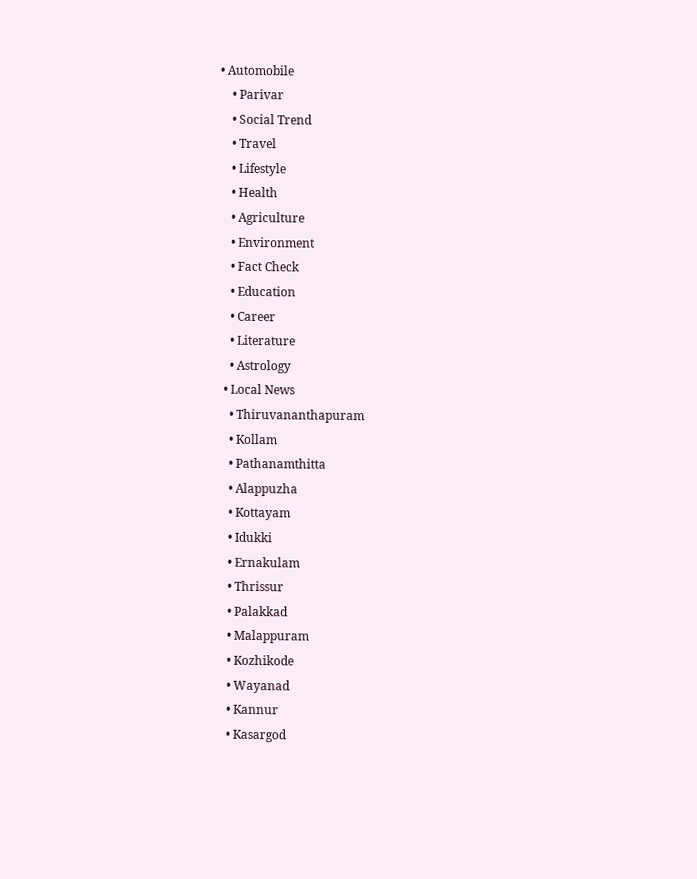• Automobile
    • Parivar
    • Social Trend
    • Travel
    • Lifestyle
    • Health
    • Agriculture
    • Environment
    • Fact Check
    • Education
    • Career
    • Literature
    • Astrology
  • Local News
    • Thiruvananthapuram
    • Kollam
    • Pathanamthitta
    • Alappuzha
    • Kottayam
    • Idukki
    • Ernakulam
    • Thrissur
    • Palakkad
    • Malappuram
    • Kozhikode
    • Wayanad
    • Kannur
    • Kasargod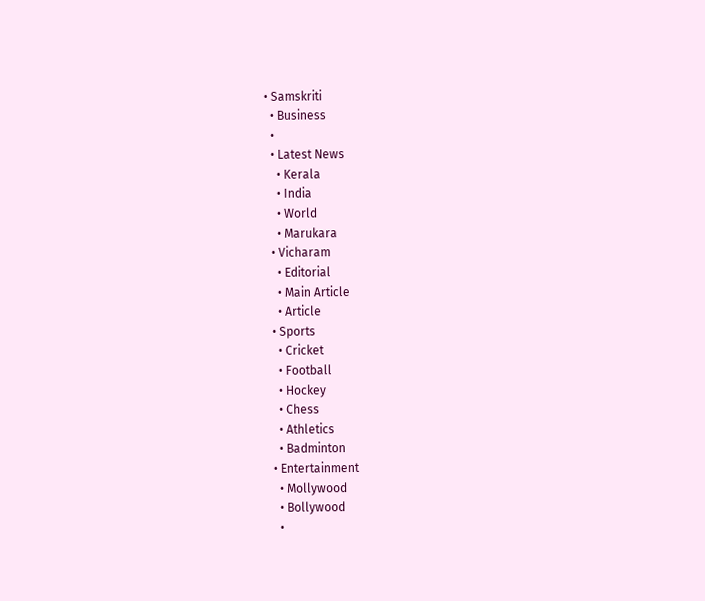• Samskriti
  • Business
  •
  • Latest News
    • Kerala
    • India
    • World
    • Marukara
  • Vicharam
    • Editorial
    • Main Article
    • Article
  • Sports
    • Cricket
    • Football
    • Hockey
    • Chess
    • Athletics
    • Badminton
  • Entertainment
    • Mollywood
    • Bollywood
    •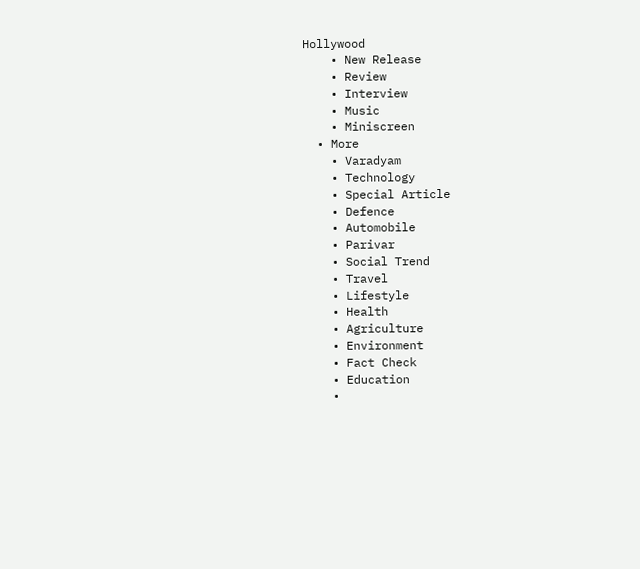Hollywood
    • New Release
    • Review
    • Interview
    • Music
    • Miniscreen
  • More
    • Varadyam
    • Technology
    • Special Article
    • Defence
    • Automobile
    • Parivar
    • Social Trend
    • Travel
    • Lifestyle
    • Health
    • Agriculture
    • Environment
    • Fact Check
    • Education
    •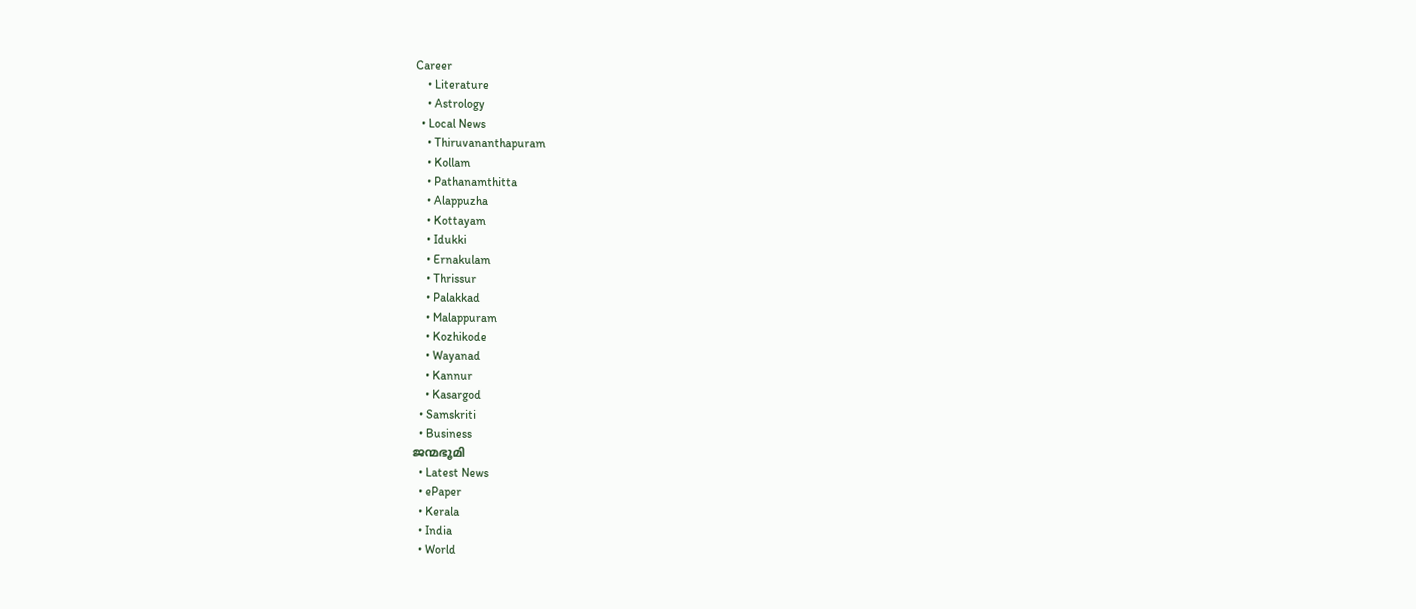Career
    • Literature
    • Astrology
  • Local News
    • Thiruvananthapuram
    • Kollam
    • Pathanamthitta
    • Alappuzha
    • Kottayam
    • Idukki
    • Ernakulam
    • Thrissur
    • Palakkad
    • Malappuram
    • Kozhikode
    • Wayanad
    • Kannur
    • Kasargod
  • Samskriti
  • Business
ജന്മഭൂമി
  • Latest News
  • ePaper
  • Kerala
  • India
  • World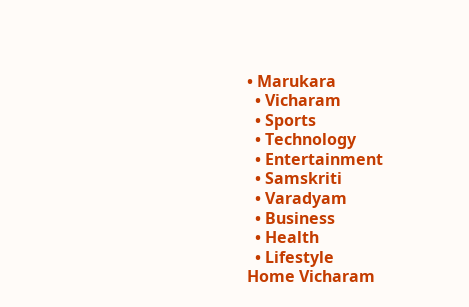• Marukara
  • Vicharam
  • Sports
  • Technology
  • Entertainment
  • Samskriti
  • Varadyam
  • Business
  • Health
  • Lifestyle
Home Vicharam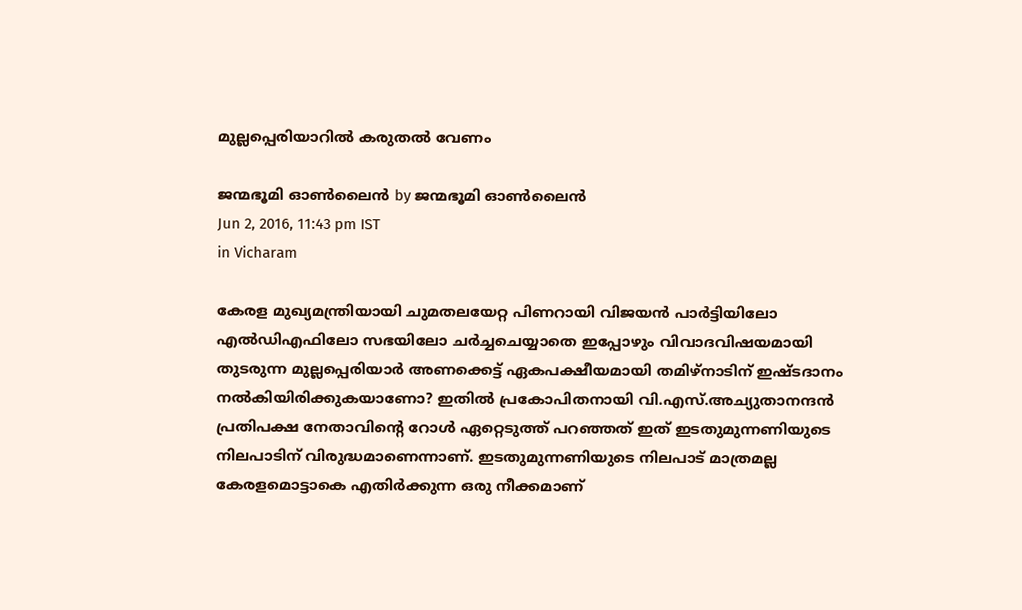മുല്ലപ്പെരിയാറില്‍ കരുതല്‍ വേണം

ജന്മഭൂമി ഓണ്‍ലൈന്‍ by ജന്മഭൂമി ഓണ്‍ലൈന്‍
Jun 2, 2016, 11:43 pm IST
in Vicharam

കേരള മുഖ്യമന്ത്രിയായി ചുമതലയേറ്റ പിണറായി വിജയന്‍ പാര്‍ട്ടിയിലോ എല്‍ഡിഎഫിലോ സഭയിലോ ചര്‍ച്ചചെയ്യാതെ ഇപ്പോഴും വിവാദവിഷയമായി തുടരുന്ന മുല്ലപ്പെരിയാര്‍ അണക്കെട്ട് ഏകപക്ഷീയമായി തമിഴ്‌നാടിന് ഇഷ്ടദാനം നല്‍കിയിരിക്കുകയാണോ? ഇതില്‍ പ്രകോപിതനായി വി.എസ്.അച്യുതാനന്ദന്‍ പ്രതിപക്ഷ നേതാവിന്റെ റോള്‍ ഏറ്റെടുത്ത് പറഞ്ഞത് ഇത് ഇടതുമുന്നണിയുടെ നിലപാടിന് വിരുദ്ധമാണെന്നാണ്. ഇടതുമുന്നണിയുടെ നിലപാട് മാത്രമല്ല കേരളമൊട്ടാകെ എതിര്‍ക്കുന്ന ഒരു നീക്കമാണ്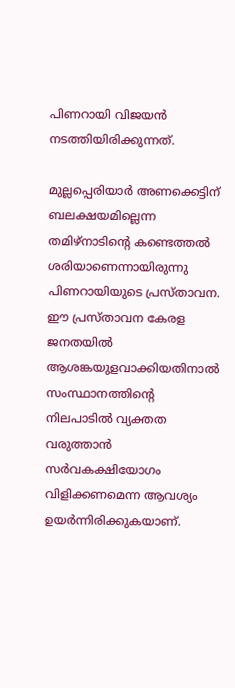പിണറായി വിജയന്‍ നടത്തിയിരിക്കുന്നത്.

മുല്ലപ്പെരിയാര്‍ അണക്കെട്ടിന് ബലക്ഷയമില്ലെന്ന തമിഴ്‌നാടിന്റെ കണ്ടെത്തല്‍ ശരിയാണെന്നായിരുന്നു പിണറായിയുടെ പ്രസ്താവന. ഈ പ്രസ്താവന കേരള ജനതയില്‍ ആശങ്കയുളവാക്കിയതിനാല്‍ സംസ്ഥാനത്തിന്റെ നിലപാടില്‍ വ്യക്തത വരുത്താന്‍ സര്‍വകക്ഷിയോഗം വിളിക്കണമെന്ന ആവശ്യം ഉയര്‍ന്നിരിക്കുകയാണ്.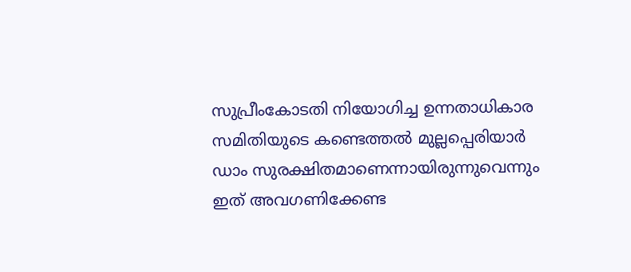സുപ്രീംകോടതി നിയോഗിച്ച ഉന്നതാധികാര സമിതിയുടെ കണ്ടെത്തല്‍ മുല്ലപ്പെരിയാര്‍ ഡാം സുരക്ഷിതമാണെന്നായിരുന്നുവെന്നും ഇത് അവഗണിക്കേണ്ട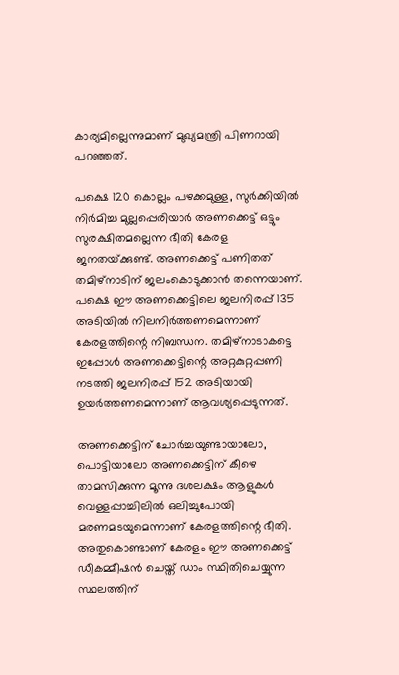കാര്യമില്ലെന്നുമാണ് മുഖ്യമന്ത്രി പിണറായി പറഞ്ഞത്.

പക്ഷെ 120 കൊല്ലം പഴക്കമുള്ള, സുര്‍ക്കിയില്‍ നിര്‍മിച്ച മുല്ലപ്പെരിയാര്‍ അണക്കെട്ട് ഒട്ടും സുരക്ഷിതമല്ലെന്ന ഭീതി കേരള ജനതയ്‌ക്കുണ്ട്. അണക്കെട്ട് പണിതത് തമിഴ്‌നാടിന് ജലംകൊടുക്കാന്‍ തന്നെയാണ്. പക്ഷെ ഈ അണക്കെട്ടിലെ ജലനിരപ്പ് 135 അടിയില്‍ നിലനിര്‍ത്തണമെന്നാണ് കേരളത്തിന്റെ നിബന്ധന. തമിഴ്‌നാടാകട്ടെ ഇപ്പോള്‍ അണക്കെട്ടിന്റെ അറ്റകുറ്റപ്പണി നടത്തി ജലനിരപ്പ് 152 അടിയായി ഉയര്‍ത്തണമെന്നാണ് ആവശ്യപ്പെടുന്നത്.

അണക്കെട്ടിന് ചോര്‍ച്ചയുണ്ടായാലോ, പൊട്ടിയാലോ അണക്കെട്ടിന് കീഴെ താമസിക്കുന്ന മൂന്നു ദശലക്ഷം ആളുകള്‍ വെള്ളപ്പാച്ചിലില്‍ ഒലിച്ചുപോയി മരണമടയുമെന്നാണ് കേരളത്തിന്റെ ഭീതി. അതുകൊണ്ടാണ് കേരളം ഈ അണക്കെട്ട് ഡീകമ്മീഷന്‍ ചെയ്ത് ഡാം സ്ഥിതിചെയ്യുന്ന സ്ഥലത്തിന്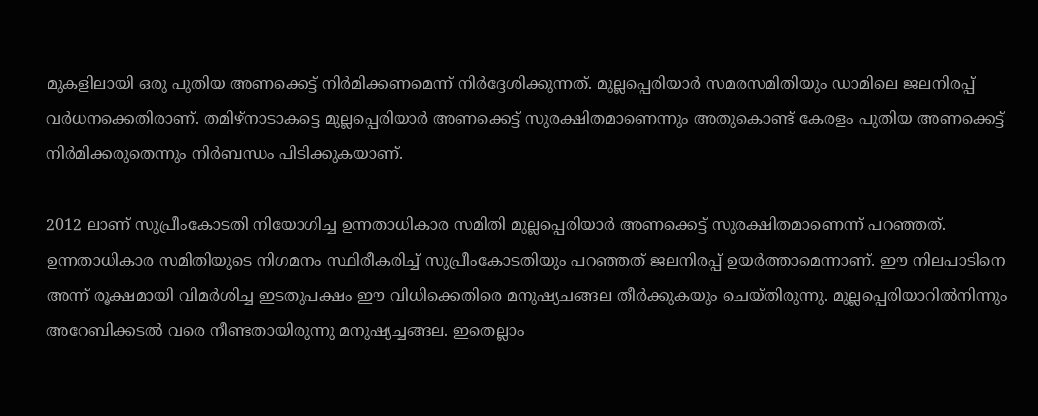മുകളിലായി ഒരു പുതിയ അണക്കെട്ട് നിര്‍മിക്കണമെന്ന് നിര്‍ദ്ദേശിക്കുന്നത്. മുല്ലപ്പെരിയാര്‍ സമരസമിതിയും ഡാമിലെ ജലനിരപ്പ് വര്‍ധനക്കെതിരാണ്. തമിഴ്‌നാടാകട്ടെ മുല്ലപ്പെരിയാര്‍ അണക്കെട്ട് സുരക്ഷിതമാണെന്നും അതുകൊണ്ട് കേരളം പുതിയ അണക്കെട്ട് നിര്‍മിക്കരുതെന്നും നിര്‍ബന്ധം പിടിക്കുകയാണ്.

2012 ലാണ് സുപ്രീംകോടതി നിയോഗിച്ച ഉന്നതാധികാര സമിതി മുല്ലപ്പെരിയാര്‍ അണക്കെട്ട് സുരക്ഷിതമാണെന്ന് പറഞ്ഞത്. ഉന്നതാധികാര സമിതിയുടെ നിഗമനം സ്ഥിരീകരിച്ച് സുപ്രീംകോടതിയും പറഞ്ഞത് ജലനിരപ്പ് ഉയര്‍ത്താമെന്നാണ്. ഈ നിലപാടിനെ അന്ന് രൂക്ഷമായി വിമര്‍ശിച്ച ഇടതുപക്ഷം ഈ വിധിക്കെതിരെ മനുഷ്യചങ്ങല തീര്‍ക്കുകയും ചെയ്തിരുന്നു. മുല്ലപ്പെരിയാറില്‍നിന്നും അറേബിക്കടല്‍ വരെ നീണ്ടതായിരുന്നു മനുഷ്യച്ചങ്ങല. ഇതെല്ലാം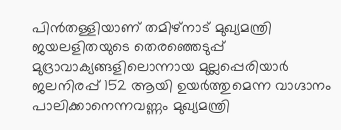പിന്‍തള്ളിയാണ് തമിഴ്‌നാട് മുഖ്യമന്ത്രി ജയലളിതയുടെ തെരഞ്ഞെടുപ്പ് മുദ്രാവാക്യങ്ങളിലൊന്നായ മുല്ലപ്പെരിയാര്‍ ജലനിരപ്പ് 152 ആയി ഉയര്‍ത്തുമെന്ന വാഗ്ദാനം പാലിക്കാനെന്നവണ്ണം മുഖ്യമന്ത്രി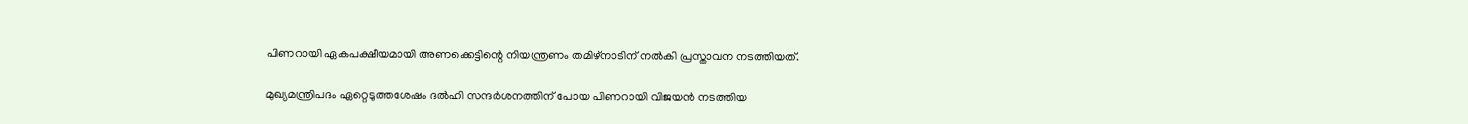പിണറായി ഏകപക്ഷീയമായി അണക്കെട്ടിന്റെ നിയന്ത്രണം തമിഴ്‌നാടിന് നല്‍കി പ്രസ്താവന നടത്തിയത്.

മുഖ്യമന്ത്രിപദം ഏറ്റെടുത്തശേഷം ദല്‍ഹി സന്ദര്‍ശനത്തിന് പോയ പിണറായി വിജയന്‍ നടത്തിയ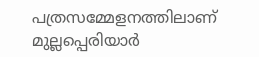പത്രസമ്മേളനത്തിലാണ് മുല്ലപ്പെരിയാര്‍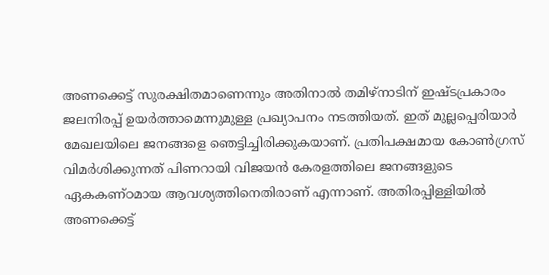അണക്കെട്ട് സുരക്ഷിതമാണെന്നും അതിനാല്‍ തമിഴ്‌നാടിന് ഇഷ്ടപ്രകാരം ജലനിരപ്പ് ഉയര്‍ത്താമെന്നുമുള്ള പ്രഖ്യാപനം നടത്തിയത്. ഇത് മുല്ലപ്പെരിയാര്‍ മേഖലയിലെ ജനങ്ങളെ ഞെട്ടിച്ചിരിക്കുകയാണ്. പ്രതിപക്ഷമായ കോണ്‍ഗ്രസ് വിമര്‍ശിക്കുന്നത് പിണറായി വിജയന്‍ കേരളത്തിലെ ജനങ്ങളുടെ ഏകകണ്ഠമായ ആവശ്യത്തിനെതിരാണ് എന്നാണ്. അതിരപ്പിള്ളിയില്‍ അണക്കെട്ട്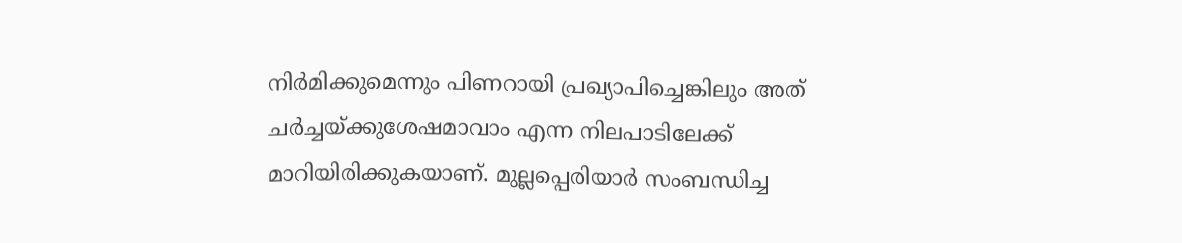നിര്‍മിക്കുമെന്നും പിണറായി പ്രഖ്യാപിച്ചെങ്കിലും അത് ചര്‍ച്ചയ്‌ക്കുശേഷമാവാം എന്ന നിലപാടിലേക്ക് മാറിയിരിക്കുകയാണ്. മുല്ലപ്പെരിയാര്‍ സംബന്ധിച്ച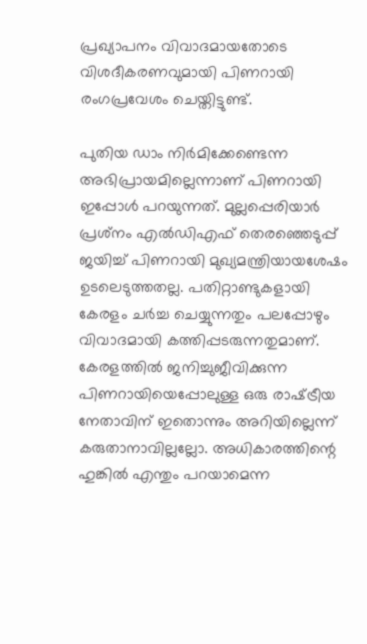പ്രഖ്യാപനം വിവാദമായതോടെ വിശദീകരണവുമായി പിണറായി രംഗപ്രവേശം ചെയ്തിട്ടുണ്ട്.

പുതിയ ഡാം നിര്‍മിക്കേണ്ടെന്ന അഭിപ്രായമില്ലെന്നാണ് പിണറായി ഇപ്പോള്‍ പറയുന്നത്. മുല്ലപ്പെരിയാര്‍ പ്രശ്‌നം എല്‍ഡിഎഫ് തെരഞ്ഞെടുപ്പ് ജയിച്ച് പിണറായി മുഖ്യമന്ത്രിയായശേഷം ഉടലെടുത്തതല്ല. പതിറ്റാണ്ടുകളായി കേരളം ചര്‍ച്ച ചെയ്യുന്നതും പലപ്പോഴും വിവാദമായി കത്തിപ്പടരുന്നതുമാണ്. കേരളത്തില്‍ ജനിച്ചുജീവിക്കുന്ന പിണറായിയെപ്പോലുള്ള ഒരു രാഷ്‌ട്രീയ നേതാവിന് ഇതൊന്നും അറിയില്ലെന്ന് കരുതാനാവില്ലല്ലോ. അധികാരത്തിന്റെ ഹുങ്കില്‍ എന്തും പറയാമെന്ന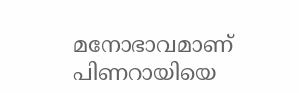മനോഭാവമാണ് പിണറായിയെ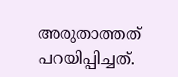അരുതാത്തത് പറയിപ്പിച്ചത്.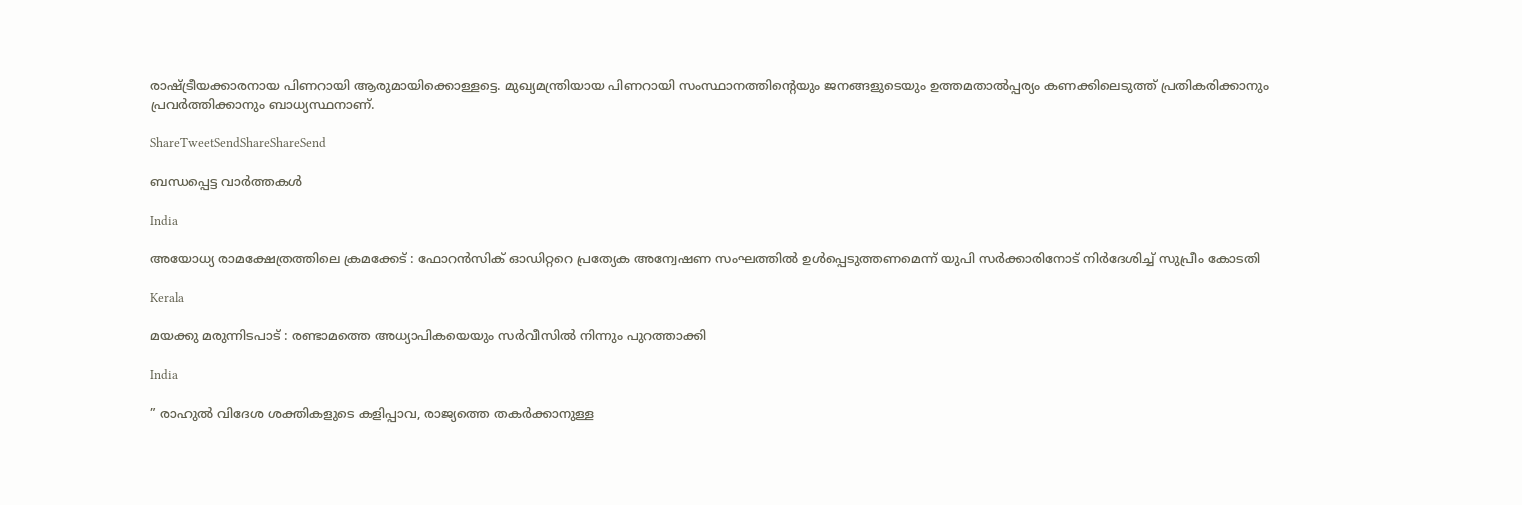രാഷ്‌ട്രീയക്കാരനായ പിണറായി ആരുമായിക്കൊള്ളട്ടെ. മുഖ്യമന്ത്രിയായ പിണറായി സംസ്ഥാനത്തിന്റെയും ജനങ്ങളുടെയും ഉത്തമതാല്‍പ്പര്യം കണക്കിലെടുത്ത് പ്രതികരിക്കാനും പ്രവര്‍ത്തിക്കാനും ബാധ്യസ്ഥനാണ്.

ShareTweetSendShareShareSend

ബന്ധപ്പെട്ട വാര്‍ത്തകള്‍

India

അയോധ്യ രാമക്ഷേത്രത്തിലെ ക്രമക്കേട് : ഫോറൻസിക് ഓഡിറ്ററെ പ്രത്യേക അന്വേഷണ സംഘത്തിൽ ഉൾപ്പെടുത്തണമെന്ന് യുപി സർക്കാരിനോട് നിർദേശിച്ച് സുപ്രീം കോടതി

Kerala

മയക്കു മരുന്നിടപാട് : രണ്ടാമത്തെ അധ്യാപികയെയും സര്‍വീസില്‍ നിന്നും പുറത്താക്കി

India

” രാഹുൽ വിദേശ ശക്തികളുടെ കളിപ്പാവ, രാജ്യത്തെ തകർക്കാനുള്ള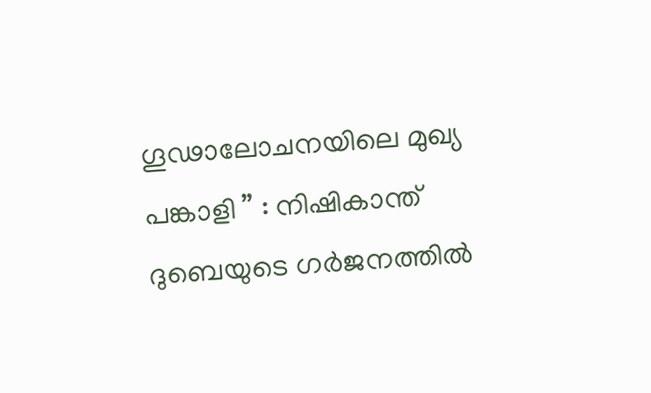ഗൂഢാലോചനയിലെ മുഖ്യ പങ്കാളി ” : നിഷികാന്ത് ദുബെയുടെ ഗർജനത്തിൽ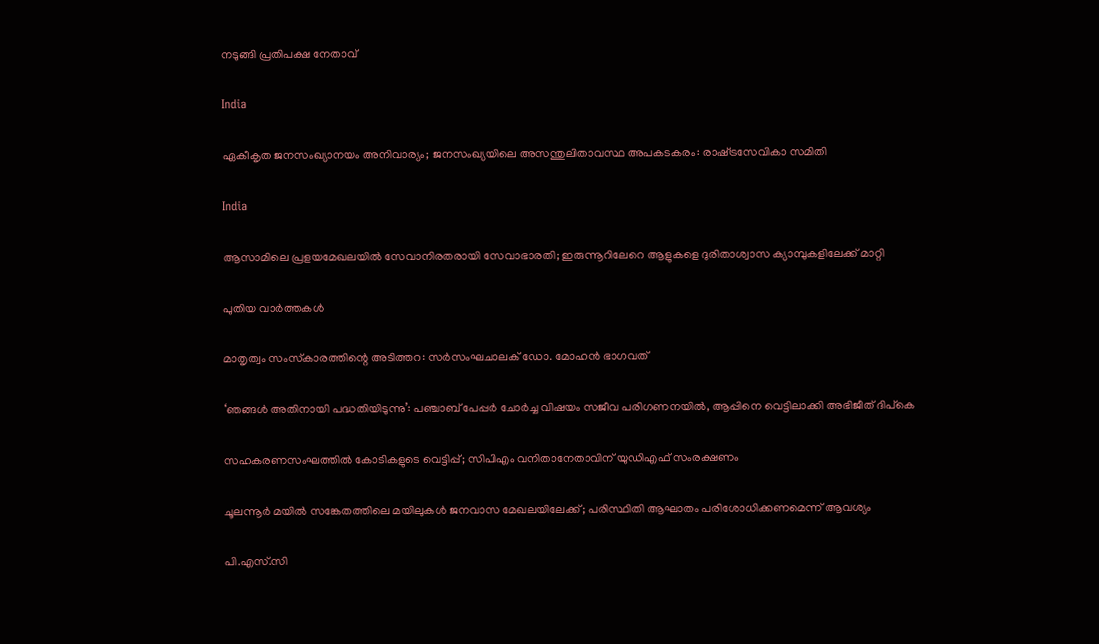നടുങ്ങി പ്രതിപക്ഷ നേതാവ്

India

ഏകീകൃത ജനസംഖ്യാനയം അനിവാര്യം; ജനസംഖ്യയിലെ അസന്തുലിതാവസ്ഥ അപകടകരം: രാഷ്‌ട്രസേവികാ സമിതി

India

ആസാമിലെ പ്രളയമേഖലയില്‍ സേവാനിരതരായി സേവാഭാരതി; ഇരുന്നൂറിലേറെ ആളുകളെ ദുരിതാശ്വാസ ക്യാമ്പുകളിലേക്ക് മാറ്റി

പുതിയ വാര്‍ത്തകള്‍

മാതൃത്വം സംസ്‌കാരത്തിന്റെ അടിത്തറ: സര്‍സംഘചാലക് ഡോ. മോഹന്‍ ഭാഗവത്

‘ഞങ്ങൾ അതിനായി പദ്ധതിയിടുന്നു’: പഞ്ചാബ് പേപ്പർ ചോർച്ച വിഷയം സജീവ പരിഗണനയിൽ, ആപ്പിനെ വെട്ടിലാക്കി അഭിജീത് ദിപ്കെ

സഹകരണസംഘത്തിൽ കോടികളുടെ വെട്ടിപ്പ്; സിപിഎം വനിതാനേതാവിന് യുഡിഎഫ് സംരക്ഷണം

ചൂലന്നൂര്‍ മയില്‍ സങ്കേതത്തിലെ മയിലുകള്‍ ജനവാസ മേഖലയിലേക്ക്; പരിസ്ഥിതി ആഘാതം പരിശോധിക്കണമെന്ന് ആവശ്യം

പി.എസ്.സി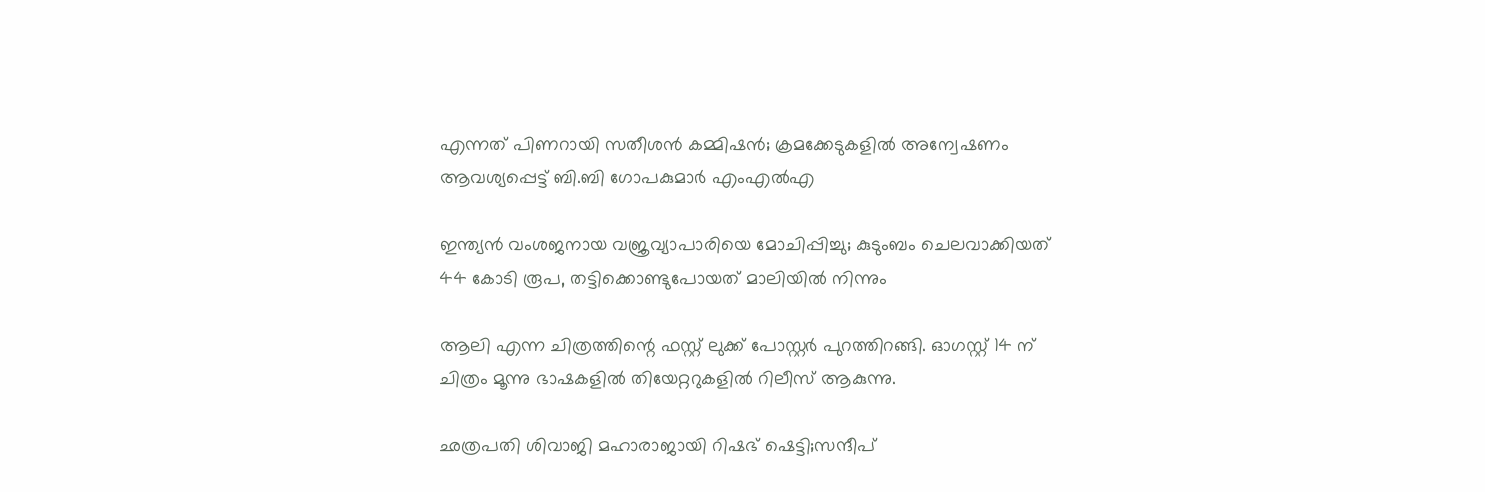എന്നത് പിണറായി സതീശൻ കമ്മിഷൻ; ക്രമക്കേടുകളിൽ അന്വേഷണം ആവശ്യപ്പെട്ട് ബി.ബി ഗോപകുമാർ എംഎൽഎ

ഇന്ത്യൻ വംശജനായ വജ്രവ്യാപാരിയെ മോചിപ്പിച്ചു; കുടുംബം ചെലവാക്കിയത് 44 കോടി രൂപ, തട്ടിക്കൊണ്ടുപോയത് മാലിയിൽ നിന്നും

ആലി എന്ന ചിത്രത്തിന്റെ ഫസ്റ്റ് ലുക്ക്‌ പോസ്റ്റർ പുറത്തിറങ്ങി. ഓഗസ്റ്റ് 14 ന് ചിത്രം മൂന്നു ഭാഷകളിൽ തിയേറ്ററുകളിൽ റിലീസ് ആകുന്നു.

ഛത്രപതി ശിവാജി മഹാരാജായി റിഷഭ് ഷെട്ടി;സന്ദീപ്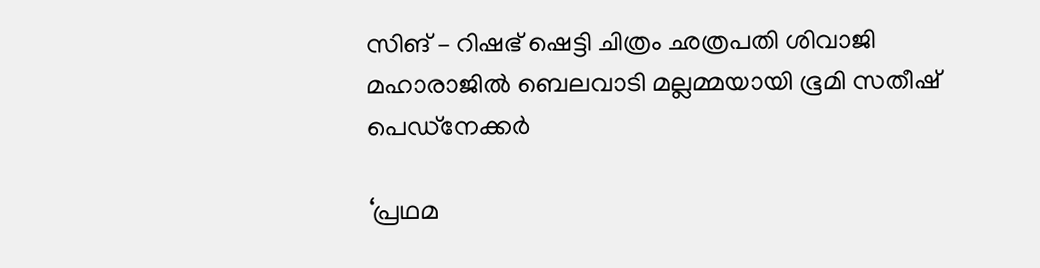സിങ് – റിഷഭ് ഷെട്ടി ചിത്രം ഛത്രപതി ശിവാജി മഹാരാജിൽ ബെലവാടി മല്ലമ്മയായി ഭൂമി സതീഷ് പെഡ്‌നേക്കർ

‘പ്രഥമ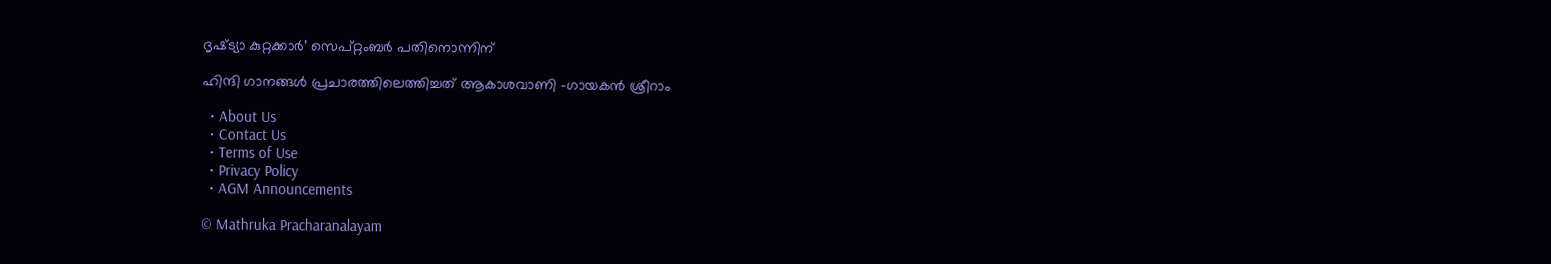ദൃഷ്‌ട്യാ കുറ്റക്കാർ’ സെപ്റ്റംബർ പതിനൊന്നിന്

ഹിന്ദി ഗാനങ്ങൾ പ്രചാരത്തിലെത്തിച്ചത് ആകാശവാണി -ഗായകൻ ശ്രീറാം

  • About Us
  • Contact Us
  • Terms of Use
  • Privacy Policy
  • AGM Announcements

© Mathruka Pracharanalayam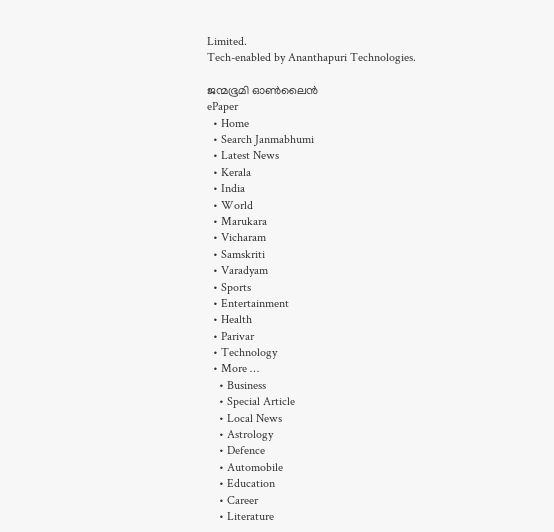Limited.
Tech-enabled by Ananthapuri Technologies.

ജന്മഭൂമി ഓണ്‍ലൈന്‍
ePaper
  • Home
  • Search Janmabhumi
  • Latest News
  • Kerala
  • India
  • World
  • Marukara
  • Vicharam
  • Samskriti
  • Varadyam
  • Sports
  • Entertainment
  • Health
  • Parivar
  • Technology
  • More …
    • Business
    • Special Article
    • Local News
    • Astrology
    • Defence
    • Automobile
    • Education
    • Career
    • Literature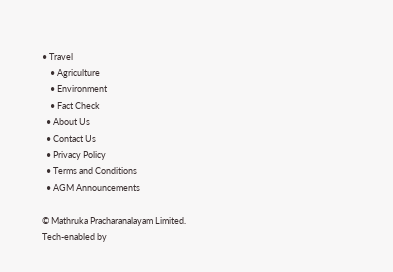• Travel
    • Agriculture
    • Environment
    • Fact Check
  • About Us
  • Contact Us
  • Privacy Policy
  • Terms and Conditions
  • AGM Announcements

© Mathruka Pracharanalayam Limited.
Tech-enabled by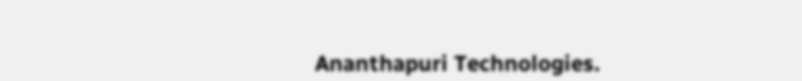Ananthapuri Technologies.